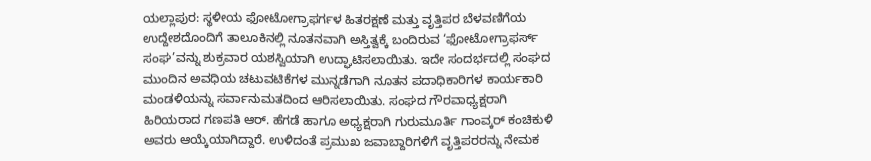ಯಲ್ಲಾಪುರ: ಸ್ಥಳೀಯ ಫೋಟೋಗ್ರಾಫರ್ಗಳ ಹಿತರಕ್ಷಣೆ ಮತ್ತು ವೃತ್ತಿಪರ ಬೆಳವಣಿಗೆಯ ಉದ್ದೇಶದೊಂದಿಗೆ ತಾಲೂಕಿನಲ್ಲಿ ನೂತನವಾಗಿ ಅಸ್ತಿತ್ವಕ್ಕೆ ಬಂದಿರುವ ‘ಫೋಟೋಗ್ರಾಫರ್ಸ್ ಸಂಘ’ವನ್ನು ಶುಕ್ರವಾರ ಯಶಸ್ವಿಯಾಗಿ ಉದ್ಘಾಟಿಸಲಾಯಿತು. ಇದೇ ಸಂದರ್ಭದಲ್ಲಿ ಸಂಘದ ಮುಂದಿನ ಅವಧಿಯ ಚಟುವಟಿಕೆಗಳ ಮುನ್ನಡೆಗಾಗಿ ನೂತನ ಪದಾಧಿಕಾರಿಗಳ ಕಾರ್ಯಕಾರಿ ಮಂಡಳಿಯನ್ನು ಸರ್ವಾನುಮತದಿಂದ ಆರಿಸಲಾಯಿತು. ಸಂಘದ ಗೌರವಾಧ್ಯಕ್ಷರಾಗಿ ಹಿರಿಯರಾದ ಗಣಪತಿ ಆರ್. ಹೆಗಡೆ ಹಾಗೂ ಅಧ್ಯಕ್ಷರಾಗಿ ಗುರುಮೂರ್ತಿ ಗಾಂವ್ಕರ್ ಕಂಚಿಕುಳಿ ಅವರು ಆಯ್ಕೆಯಾಗಿದ್ದಾರೆ. ಉಳಿದಂತೆ ಪ್ರಮುಖ ಜವಾಬ್ದಾರಿಗಳಿಗೆ ವೃತ್ತಿಪರರನ್ನು ನೇಮಕ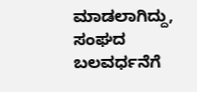ಮಾಡಲಾಗಿದ್ದು, ಸಂಘದ ಬಲವರ್ಧನೆಗೆ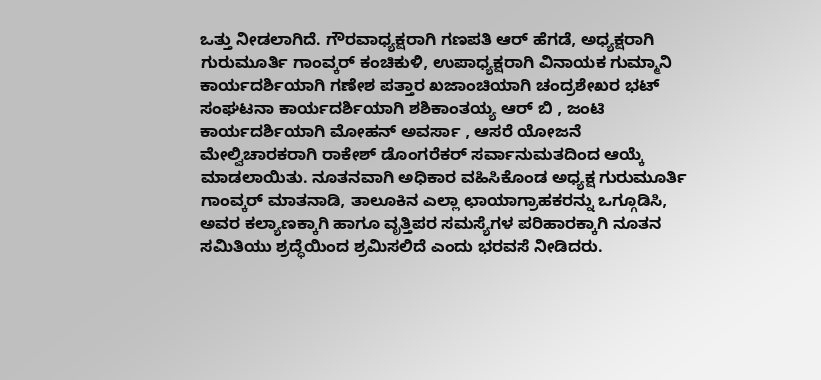ಒತ್ತು ನೀಡಲಾಗಿದೆ. ಗೌರವಾಧ್ಯಕ್ಷರಾಗಿ ಗಣಪತಿ ಆರ್ ಹೆಗಡೆ, ಅಧ್ಯಕ್ಷರಾಗಿ ಗುರುಮೂರ್ತಿ ಗಾಂವ್ಕರ್ ಕಂಚಿಕುಳಿ, ಉಪಾಧ್ಯಕ್ಷರಾಗಿ ವಿನಾಯಕ ಗುಮ್ಮಾನಿ ಕಾರ್ಯದರ್ಶಿಯಾಗಿ ಗಣೇಶ ಪತ್ತಾರ ಖಜಾಂಚಿಯಾಗಿ ಚಂದ್ರಶೇಖರ ಭಟ್ ಸಂಘಟನಾ ಕಾರ್ಯದರ್ಶಿಯಾಗಿ ಶಶಿಕಾಂತಯ್ಯ ಆರ್ ಬಿ , ಜಂಟಿ ಕಾರ್ಯದರ್ಶಿಯಾಗಿ ಮೋಹನ್ ಅವರ್ಸಾ , ಆಸರೆ ಯೋಜನೆ ಮೇಲ್ವಿಚಾರಕರಾಗಿ ರಾಕೇಶ್ ಡೊಂಗರೆಕರ್ ಸರ್ವಾನುಮತದಿಂದ ಆಯ್ಕೆ ಮಾಡಲಾಯಿತು. ನೂತನವಾಗಿ ಅಧಿಕಾರ ವಹಿಸಿಕೊಂಡ ಅಧ್ಯಕ್ಷ ಗುರುಮೂರ್ತಿ ಗಾಂವ್ಕರ್ ಮಾತನಾಡಿ, ತಾಲೂಕಿನ ಎಲ್ಲಾ ಛಾಯಾಗ್ರಾಹಕರನ್ನು ಒಗ್ಗೂಡಿಸಿ, ಅವರ ಕಲ್ಯಾಣಕ್ಕಾಗಿ ಹಾಗೂ ವೃತ್ತಿಪರ ಸಮಸ್ಯೆಗಳ ಪರಿಹಾರಕ್ಕಾಗಿ ನೂತನ ಸಮಿತಿಯು ಶ್ರದ್ಧೆಯಿಂದ ಶ್ರಮಿಸಲಿದೆ ಎಂದು ಭರವಸೆ ನೀಡಿದರು.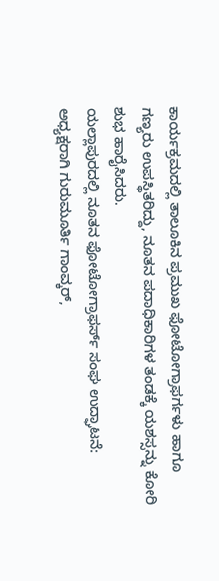ಕಾರ್ಯಕ್ರಮದಲ್ಲಿ ತಾಲೂಕಿನ ಪ್ರಮುಖ ಫೋಟೋಗ್ರಾಫರ್ಗಳು ಹಾಗೂ ಗಣ್ಯರು ಉಪಸ್ಥಿತರಿದ್ದು, ನೂತನ ಪದಾಧಿಕಾರಿಗಳ ತಂಡಕ್ಕೆ ಯಶಸ್ಸನ್ನು ಕೋರಿ ಶುಭ ಹಾರೈಸಿದರು.
ಯಲ್ಲಾಪುರದಲ್ಲಿ ನೂತನ ಫೋಟೋಗ್ರಾಫರ್ಸ್ ಸಂಘ ಉದ್ಘಾಟನೆ: ಅಧ್ಯಕ್ಷರಾಗಿ ಗುರುಮೂರ್ತಿ ಗಾಂವ್ಕರ್,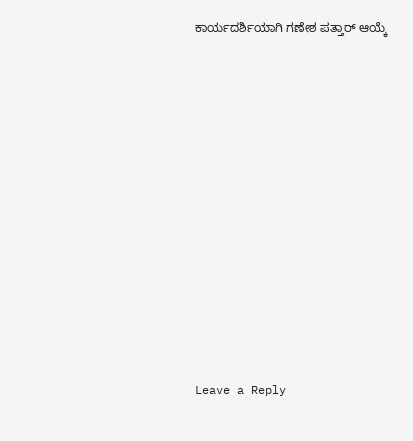ಕಾರ್ಯದರ್ಶಿಯಾಗಿ ಗಣೇಶ ಪತ್ತಾರ್ ಆಯ್ಕೆ














Leave a Reply